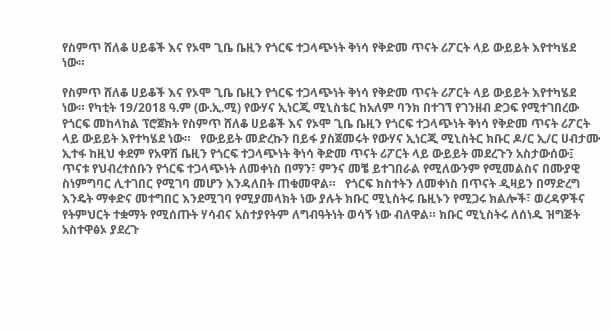የስምጥ ሸለቆ ሀይቆች እና የኦሞ ጊቤ ቤዚን የጎርፍ ተጋላጭነት ቅነሳ የቅድመ ጥናት ሪፖርት ላይ ውይይት እየተካሄደ ነው።

የስምጥ ሸለቆ ሀይቆች እና የኦሞ ጊቤ ቤዚን የጎርፍ ተጋላጭነት ቅነሳ የቅድመ ጥናት ሪፖርት ላይ ውይይት እየተካሄደ ነው። የካቲት 19/2018 ዓ.ም (ው.ኢ.ሚ) የውሃና ኢነርጂ ሚኒስቴር ከአለም ባንክ በተገኘ የገንዘብ ድጋፍ የሚተገበረው የጎርፍ መከላከል ፕሮጀክት የስምጥ ሸለቆ ሀይቆች እና የኦሞ ጊቤ ቤዚን የጎርፍ ተጋላጭነት ቅነሳ የቅድመ ጥናት ሪፖርት ላይ ውይይት እየተካሄደ ነው።   የውይይት መድረኩን በይፋ ያስጀመሩት የውሃና ኢነርጂ ሚኒስትር ክቡር ዶ/ር ኢ/ር ሀብታሙ ኢተፋ ከዚህ ቀደም የአዋሽ ቤዚን የጎርፍ ተጋላጭነት ቅነሳ ቅድመ ጥናት ሪፖርት ላይ ውይይት መደረጉን አስታውሰው፤ ጥናቱ የህብረተሰቡን የጎርፍ ተጋላጭነት ለመቀነስ በማን፣ ምንና መቼ ይተገበራል የሚለውንም የሚመልስና በሙያዊ ስነምግባር ሊተገበር የሚገባ መሆን እንዳለበት ጠቁመዋል።   የጎርፍ ክስተትን ለመቀነስ በጥናት ዲዛይን በማድረግ እንዴት ማቀድና መተግበር እንደሚገባ የሚያመላክት ነው ያሉት ክቡር ሚኒስትሩ ቤዚኑን የሚጋሩ ክልሎች፣ ወረዳዎችና የትምህርት ተቋማት የሚሰጡት ሃሳብና አስተያየትም ለግብዓትነት ወሳኝ ነው ብለዋል። ክቡር ሚኒስትሩ ለሰነዱ ዝግጅት አስተዋፅኦ ያደረጉ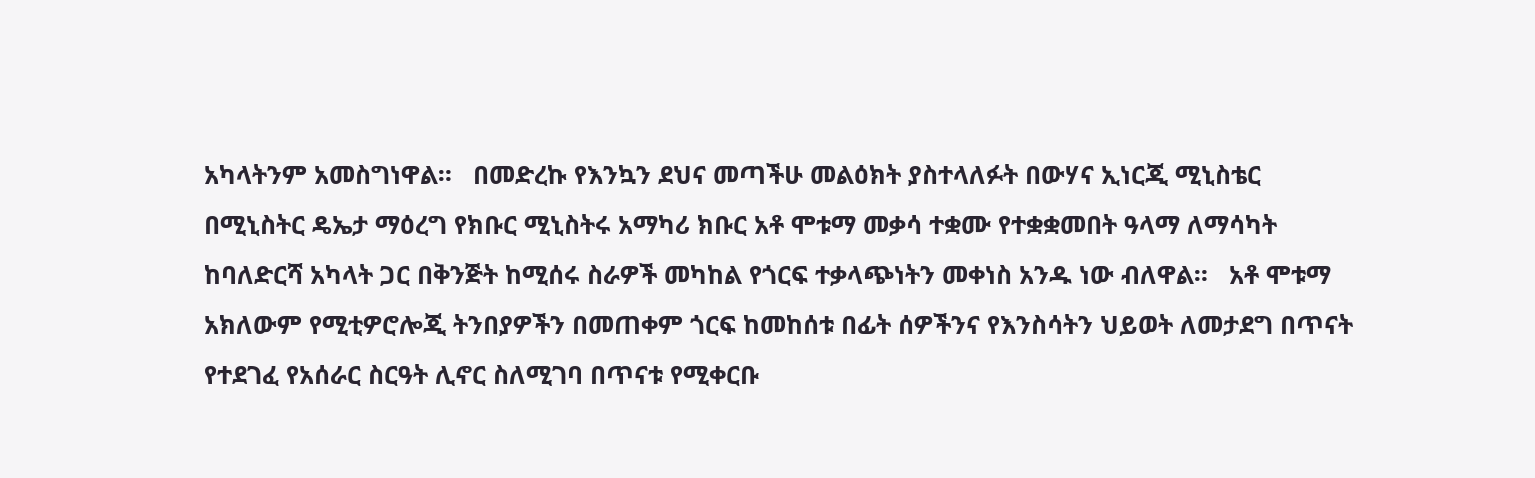አካላትንም አመስግነዋል።   በመድረኩ የእንኳን ደህና መጣችሁ መልዕክት ያስተላለፉት በውሃና ኢነርጂ ሚኒስቴር በሚኒስትር ዴኤታ ማዕረግ የክቡር ሚኒስትሩ አማካሪ ክቡር አቶ ሞቱማ መቃሳ ተቋሙ የተቋቋመበት ዓላማ ለማሳካት ከባለድርሻ አካላት ጋር በቅንጅት ከሚሰሩ ስራዎች መካከል የጎርፍ ተቃላጭነትን መቀነስ አንዱ ነው ብለዋል።   አቶ ሞቱማ አክለውም የሚቲዎሮሎጂ ትንበያዎችን በመጠቀም ጎርፍ ከመከሰቱ በፊት ሰዎችንና የእንስሳትን ህይወት ለመታደግ በጥናት የተደገፈ የአሰራር ስርዓት ሊኖር ስለሚገባ በጥናቱ የሚቀርቡ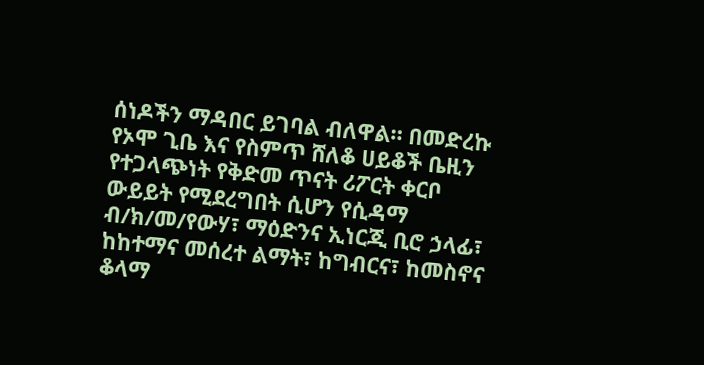ሰነዶችን ማዳበር ይገባል ብለዋል። በመድረኩ የኦሞ ጊቤ እና የስምጥ ሸለቆ ሀይቆች ቤዚን የተጋላጭነት የቅድመ ጥናት ሪፖርት ቀርቦ ውይይት የሚደረግበት ሲሆን የሲዳማ ብ/ክ/መ/የውሃ፣ ማዕድንና ኢነርጂ ቢሮ ኃላፊ፣ ከከተማና መሰረተ ልማት፣ ከግብርና፣ ከመስኖና ቆላማ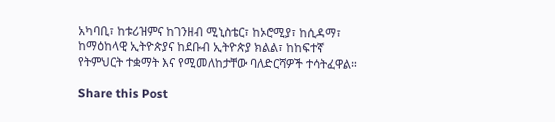አካባቢ፣ ከቱሪዝምና ከገንዘብ ሚኒስቴር፣ ከኦሮሚያ፣ ከሲዳማ፣ ከማዕከላዊ ኢትዮጵያና ከደቡብ ኢትዮጵያ ክልል፣ ከከፍተኛ የትምህርት ተቋማት እና የሚመለከታቸው ባለድርሻዎች ተሳትፈዋል።

Share this Post